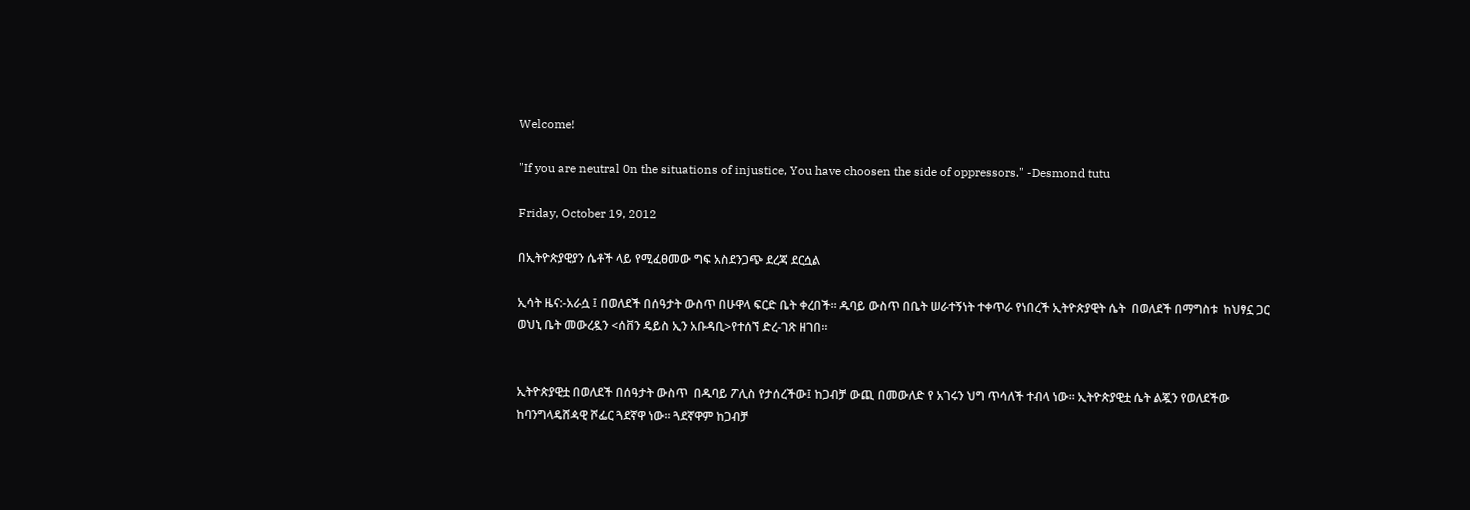Welcome!

"If you are neutral 0n the situations of injustice, You have choosen the side of oppressors." -Desmond tutu

Friday, October 19, 2012

በኢትዮጵያዊያን ሴቶች ላይ የሚፈፀመው ግፍ አስደንጋጭ ደረጃ ደርሷል

ኢሳት ዜና:-አራሷ ፤ በወለደች በሰዓታት ውስጥ በሁዋላ ፍርድ ቤት ቀረበች። ዱባይ ውስጥ በቤት ሠራተኝነት ተቀጥራ የነበረች ኢትዮጵያዊት ሴት  በወለደች በማግስቱ  ከህፃኗ ጋር ወህኒ ቤት መውረዷን <ሰቨን ዴይስ ኢን አቡዳቢ>የተሰኘ ድረ-ገጽ ዘገበ።


ኢትዮጵያዊቷ በወለደች በሰዓታት ውስጥ  በዱባይ ፖሊስ የታሰረችው፤ ከጋብቻ ውጪ በመውለድ የ አገሩን ህግ ጥሳለች ተብላ ነው። ኢትዮጵያዊቷ ሴት ልጇን የወለደችው ከባንግላዴሸዻዊ ሾፌር ጓደኛዋ ነው። ጓደኛዋም ከጋብቻ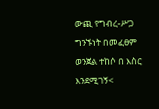ውጪ የግብረ-ሥጋ ግንኙነት በመፈፀም ወንጀል ተከሶ በ እስር እንደሚገኝ<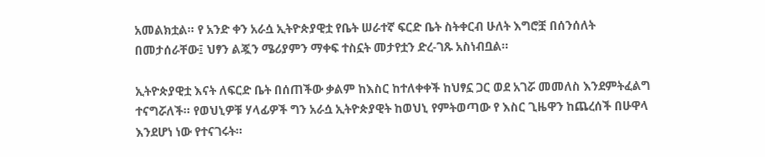አመልክቷል። የ አንድ ቀን አራሷ ኢትዮጵያዊቷ የቤት ሠራተኛ ፍርድ ቤት ስትቀርብ ሁለት እግሮቿ በሰንሰለት በመታሰራቸው፤ ህፃን ልጇን ሜሪያምን ማቀፍ ተስኗት መታየቷን ድረ-ገጹ አስነብቧል።

ኢትዮጵያዊቷ እናት ለፍርድ ቤት በሰጠችው ቃልም ከእስር ከተለቀቀች ከህፃኗ ጋር ወደ አገሯ መመለስ እንደምትፈልግ ተናግሯለች። የወህኒዎቹ ሃላፊዎች ግን አራሷ ኢትዮጵያዊት ከወህኒ የምትወጣው የ እስር ጊዜዋን ከጨረሰች በሁዋላ እንደሆነ ነው የተናገሩት።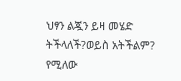ህፃን ልጇን ይዛ መሄድ ትችላለች?ወይስ አትችልም? የሚለው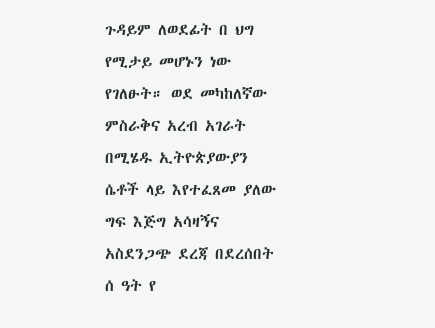ጉዳይም ለወደፊት በ ህግ የሚታይ መሆኑን ነው የገለፁት። ወደ መካከለኛው ምስራቅና አረብ አገራት በሚሄዱ ኢትዮጵያውያን ሴቶች ላይ እየተፈጸመ ያለው ግፍ እጅግ አሳዛኝና አስደንጋጭ ደረጃ በደረሰበት ሰ ዓት የ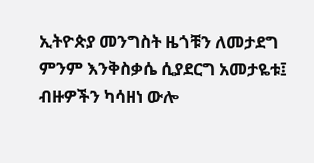ኢትዮጵያ መንግስት ዜጎቹን ለመታደግ ምንም እንቅስቃሴ ሲያደርግ አመታዬቱ፤ ብዙዎችን ካሳዘነ ውሎ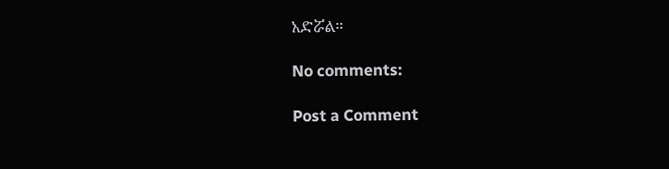አድሯል።

No comments:

Post a Comment